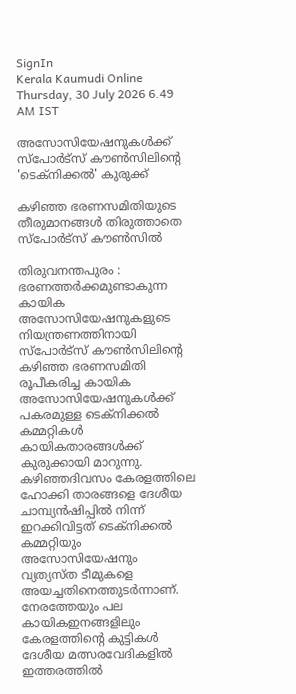SignIn
Kerala Kaumudi Online
Thursday, 30 July 2026 6.49 AM IST

അസോസിയേഷനുകൾക്ക് സ്പോർട്സ് കൗൺസിലിന്റെ 'ടെക്നിക്കൽ' കുരുക്ക്

കഴിഞ്ഞ ഭരണസമിതിയുടെ തീരുമാനങ്ങൾ തിരുത്താതെ സ്പോർട്സ് കൗൺസിൽ

തിരുവനന്തപുരം : ഭരണത്തർക്കമുണ്ടാകുന്ന കായിക അസോസിയേഷനുകളുടെ നിയന്ത്രണത്തിനായി സ്പോർട്സ് കൗൺസിലിന്റെ കഴിഞ്ഞ ഭരണസമിതി രൂപീകരിച്ച കായിക അസോസിയേഷനുകൾക്ക് പകരമുള്ള ടെക്നിക്കൽ കമ്മറ്റികൾ കായികതാരങ്ങൾക്ക് കുരുക്കായി മാറുന്നു. കഴിഞ്ഞദിവസം കേരളത്തിലെ ഹോക്കി താരങ്ങളെ ദേശീയ ചാമ്പ്യൻഷിപ്പിൽ നിന്ന് ഇറക്കിവിട്ടത് ടെക്നിക്കൽ കമ്മറ്റിയും അസോസിയേഷനും വ്യത്യസ്ത ടീമുകളെ അയച്ചതിനെത്തുടർന്നാണ്. നേരത്തേയും പല കായികഇനങ്ങളിലും കേരളത്തിന്റെ കുട്ടികൾ ദേശീയ മത്സരവേദികളിൽ ഇത്തരത്തിൽ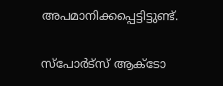അപമാനിക്കപ്പെട്ടിട്ടുണ്ട്.

സ്പോർട്സ് ആക്ടോ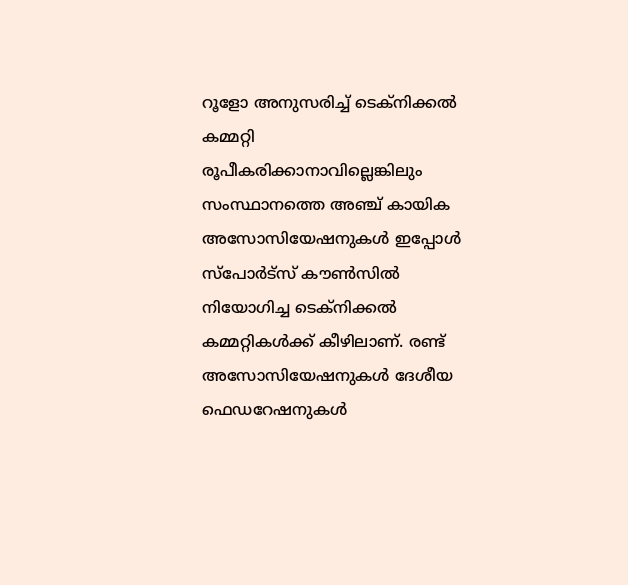റൂളോ അനുസരിച്ച് ടെക്നിക്കൽ കമ്മറ്റി രൂപീകരിക്കാനാവില്ലെങ്കിലും സംസ്ഥാനത്തെ അഞ്ച് കായിക അസോസിയേഷനുകൾ ഇപ്പോൾ സ്പോർട്സ് കൗൺസിൽ നിയോഗിച്ച ടെക്നിക്കൽ കമ്മറ്റികൾക്ക് കീഴിലാണ്. രണ്ട് അസോസിയേഷനുകൾ ദേശീയ ഫെഡറേഷനുകൾ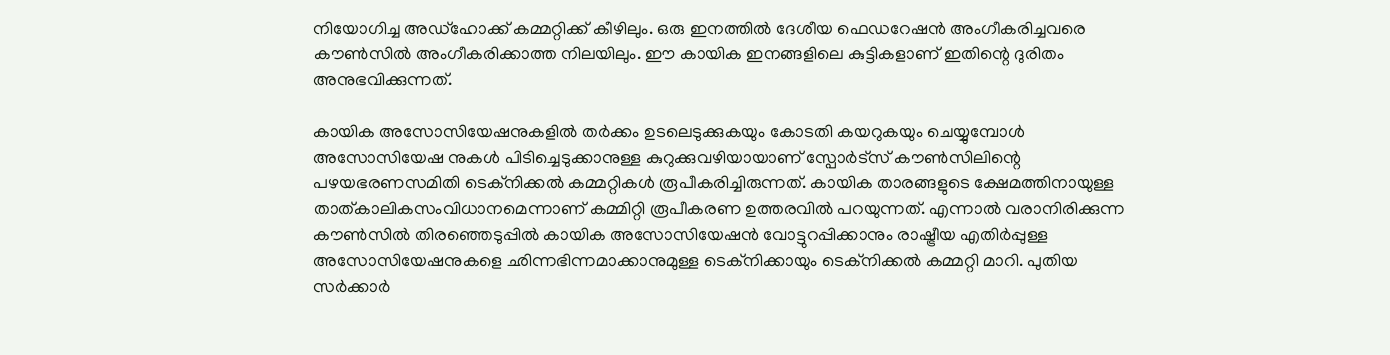നിയോഗിച്ച അഡ്ഹോക്ക് കമ്മറ്റിക്ക് കീഴിലും. ഒരു ഇനത്തിൽ ദേശീയ ഫെഡറേഷൻ അംഗീകരിച്ചവരെ കൗൺസിൽ അംഗീകരിക്കാത്ത നിലയിലും. ഈ കായിക ഇനങ്ങളിലെ കുട്ടികളാണ് ഇതിന്റെ ദുരിതം അനുഭവിക്കുന്നത്.

കായിക അസോസിയേഷനുകളിൽ തർക്കം ഉടലെടുക്കുകയും കോടതി കയറുകയും ചെയ്യുമ്പോൾ അസോസിയേഷ നുകൾ പിടിച്ചെടുക്കാനുള്ള കുറുക്കുവഴിയായാണ് സ്പോർട്സ് കൗൺസിലിന്റെ പഴയഭരണസമിതി ടെക്നിക്കൽ കമ്മറ്റികൾ രൂപീകരിച്ചിരുന്നത്. കായിക താരങ്ങളുടെ ക്ഷേമത്തിനായുള്ള താത്കാലികസംവിധാനമെന്നാണ് കമ്മിറ്റി രൂപീകരണ ഉത്തരവിൽ പറയുന്നത്. എന്നാൽ വരാനിരിക്കുന്ന കൗൺസിൽ തിരഞ്ഞെടുപ്പിൽ കായിക അസോസിയേഷൻ വോട്ടുറപ്പിക്കാനും രാഷ്ട്രീയ എതിർപ്പുള്ള അസോസിയേഷനുകളെ ഛിന്നഭിന്നമാക്കാനുമുള്ള ടെക്നിക്കായും ടെക്നിക്കൽ കമ്മറ്റി മാറി. പുതിയ സർക്കാർ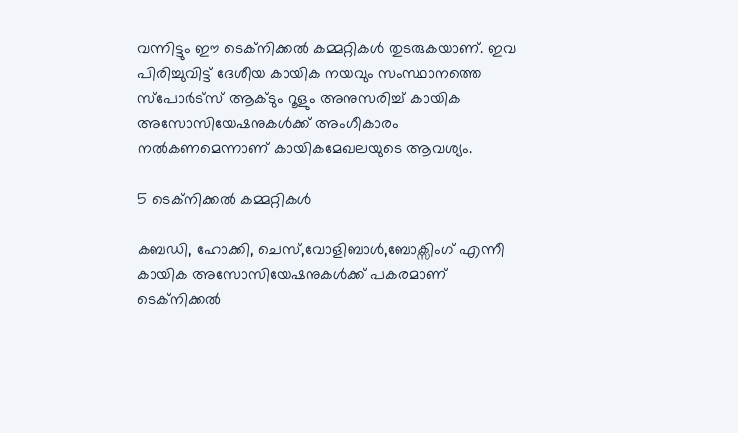വന്നിട്ടും ഈ ടെക്നിക്കൽ കമ്മറ്റികൾ തുടരുകയാണ്. ഇവ പിരിച്ചുവിട്ട് ദേശീയ കായിക നയവും സംസ്ഥാനത്തെ സ്പോർട്സ് ആക്ടും റൂളും അനുസരിച്ച് കായിക അസോസിയേഷനുകൾക്ക് അംഗീകാരം നൽകണമെന്നാണ് കായികമേഖലയുടെ ആവശ്യം.

5 ടെക്നിക്കൽ കമ്മറ്റികൾ

കബഡി, ഹോക്കി, ചെസ്,വോളിബാൾ,ബോക്സിംഗ് എന്നീ കായിക അസോസിയേഷനുകൾക്ക് പകരമാണ് ടെക്നിക്കൽ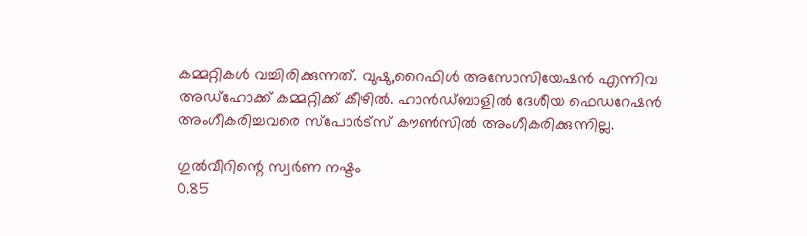കമ്മറ്റികൾ വച്ചിരിക്കുന്നത്. വുഷു,റൈഫിൾ അസോസിയേഷൻ എന്നിവ അഡ്‌ഹോക്ക് കമ്മറ്റിക്ക് കീഴിൽ. ഹാൻഡ്ബാളിൽ ദേശീയ ഫെഡറേഷൻ അംഗീകരിച്ചവരെ സ്പോർട്സ് കൗൺസിൽ അംഗീകരിക്കുന്നില്ല.

ഗുൽവീറിന്റെ സ്വർണ നഷ്ടം
0.85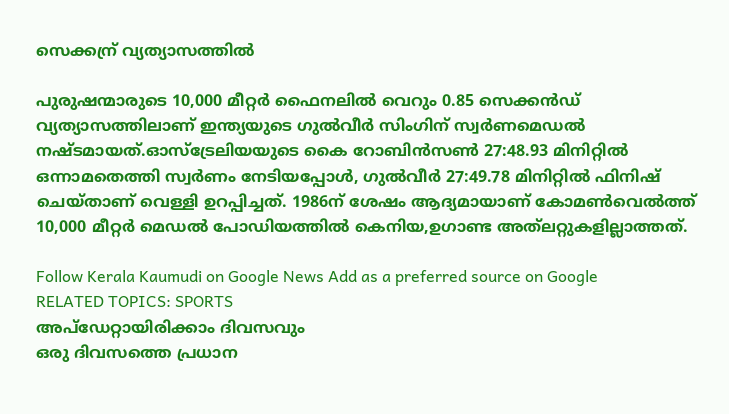സെക്കന്ര് വ്യത്യാസത്തിൽ

പുരുഷന്മാരുടെ 10,000 മീറ്റർ ഫൈനലിൽ വെറും 0.85 സെക്കൻഡ് വ്യത്യാസത്തിലാണ് ഇന്ത്യയുടെ ഗുൽവീർ സിംഗിന് സ്വർണമെഡൽ നഷ്ടമായത്.ഓസ്‌ട്രേലിയയുടെ കൈ റോബിൻസൺ 27:48.93 മിനിറ്റിൽ ഒന്നാമതെത്തി സ്വർണം നേടിയപ്പോൾ, ഗുൽവീർ 27:49.78 മിനിറ്റിൽ ഫിനിഷ് ചെയ്താണ് വെള്ളി ഉറപ്പിച്ചത്. 1986ന് ശേഷം ആദ്യമായാണ് കോമൺവെൽത്ത് 10,000 മീറ്റർ മെഡൽ പോഡിയത്തിൽ കെനിയ,ഉഗാണ്ട അത്‌ലറ്റുകളില്ലാത്തത്.

Follow Kerala Kaumudi on Google News Add as a preferred source on Google
RELATED TOPICS: SPORTS
അപ്ഡേറ്റായിരിക്കാം ദിവസവും
ഒരു ദിവസത്തെ പ്രധാന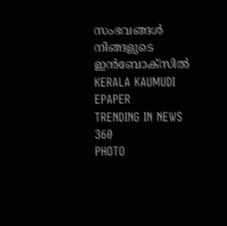സംഭവങ്ങൾ നിങ്ങളുടെ ഇൻബോക്സിൽ
KERALA KAUMUDI EPAPER
TRENDING IN NEWS 360
PHOTO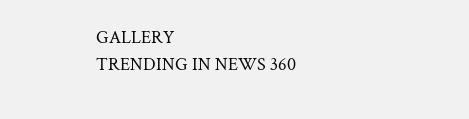GALLERY
TRENDING IN NEWS 360